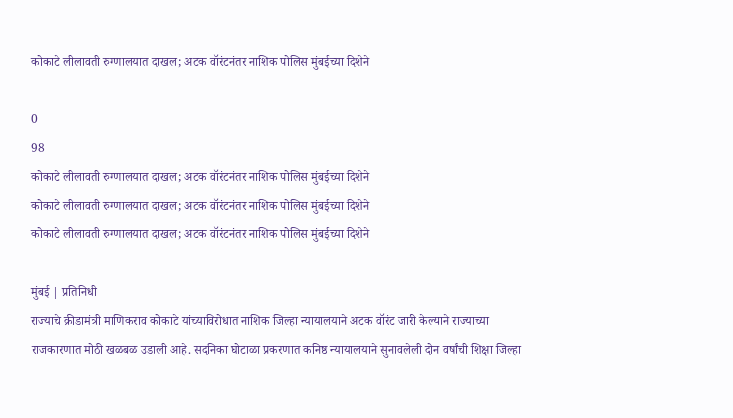कोकाटे लीलावती रुग्णालयात दाखल; अटक वॉरंटनंतर नाशिक पोलिस मुंबईच्या दिशेने

0
98
कोकाटे लीलावती रुग्णालयात दाखल; अटक वॉरंटनंतर नाशिक पोलिस मुंबईच्या दिशेने
कोकाटे लीलावती रुग्णालयात दाखल; अटक वॉरंटनंतर नाशिक पोलिस मुंबईच्या दिशेने
कोकाटे लीलावती रुग्णालयात दाखल; अटक वॉरंटनंतर नाशिक पोलिस मुंबईच्या दिशेने

मुंबई | प्रतिनिधी
राज्याचे क्रीडामंत्री माणिकराव कोकाटे यांच्याविरोधात नाशिक जिल्हा न्यायालयाने अटक वॉरंट जारी केल्याने राज्याच्या राजकारणात मोठी खळबळ उडाली आहे. सदनिका घोटाळा प्रकरणात कनिष्ठ न्यायालयाने सुनावलेली दोन वर्षांची शिक्षा जिल्हा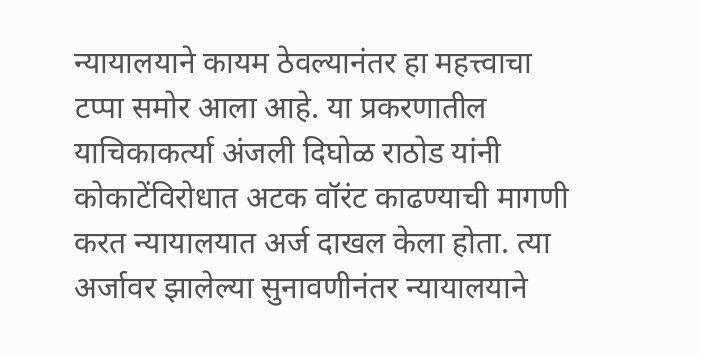न्यायालयाने कायम ठेवल्यानंतर हा महत्त्वाचा टप्पा समोर आला आहे. या प्रकरणातील याचिकाकर्त्या अंजली दिघोळ राठोड यांनी कोकाटेंविरोधात अटक वॉरंट काढण्याची मागणी करत न्यायालयात अर्ज दाखल केला होता. त्या अर्जावर झालेल्या सुनावणीनंतर न्यायालयाने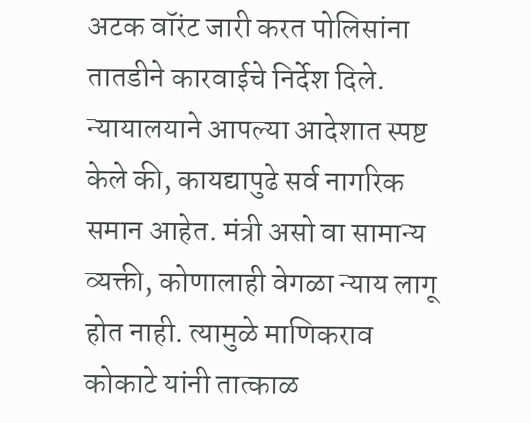अटक वॉरंट जारी करत पोलिसांना तातडीने कारवाईचे निर्देश दिले.
न्यायालयाने आपल्या आदेशात स्पष्ट केले की, कायद्यापुढे सर्व नागरिक समान आहेत. मंत्री असो वा सामान्य व्यक्ती, कोणालाही वेगळा न्याय लागू होत नाही. त्यामुळे माणिकराव कोकाटे यांनी तात्काळ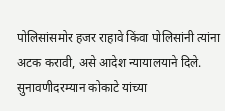पोलिसांसमोर हजर राहावे किंवा पोलिसांनी त्यांना अटक करावी, असे आदेश न्यायालयाने दिले. सुनावणीदरम्यान कोकाटे यांच्या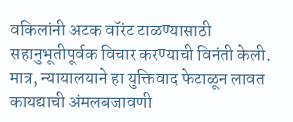वकिलांनी अटक वॉरंट टाळण्यासाठी सहानुभूतीपूर्वक विचार करण्याची विनंती केली. मात्र, न्यायालयाने हा युक्तिवाद फेटाळून लावत कायद्याची अंमलबजावणी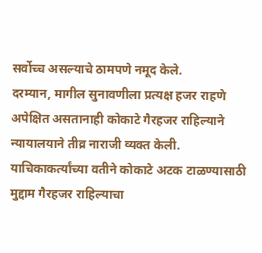सर्वोच्च असल्याचे ठामपणे नमूद केले.
दरम्यान, मागील सुनावणीला प्रत्यक्ष हजर राहणे अपेक्षित असतानाही कोकाटे गैरहजर राहिल्याने न्यायालयाने तीव्र नाराजी व्यक्त केली. याचिकाकर्त्यांच्या वतीने कोकाटे अटक टाळण्यासाठी मुद्दाम गैरहजर राहिल्याचा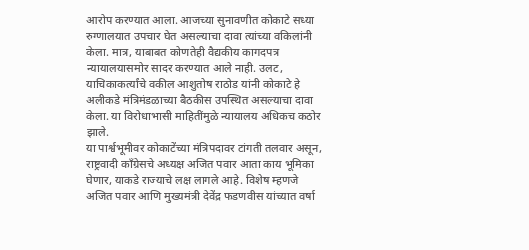आरोप करण्यात आला. आजच्या सुनावणीत कोकाटे सध्या रुग्णालयात उपचार घेत असल्याचा दावा त्यांच्या वकिलांनी केला. मात्र, याबाबत कोणतेही वैद्यकीय कागदपत्र न्यायालयासमोर सादर करण्यात आले नाही. उलट, याचिकाकर्त्यांचे वकील आशुतोष राठोड यांनी कोकाटे हे अलीकडे मंत्रिमंडळाच्या बैठकीस उपस्थित असल्याचा दावा केला. या विरोधाभासी माहितींमुळे न्यायालय अधिकच कठोर झाले.
या पार्श्वभूमीवर कोकाटेंच्या मंत्रिपदावर टांगती तलवार असून, राष्ट्रवादी काँग्रेसचे अध्यक्ष अजित पवार आता काय भूमिका घेणार, याकडे राज्याचे लक्ष लागले आहे. विशेष म्हणजे अजित पवार आणि मुख्यमंत्री देवेंद्र फडणवीस यांच्यात वर्षा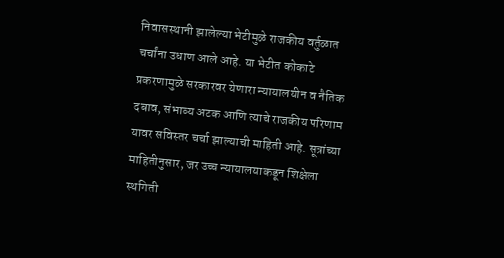निवासस्थानी झालेल्या भेटीमुळे राजकीय वर्तुळात चर्चांना उधाण आले आहे. या भेटीत कोकाटे प्रकरणामुळे सरकारवर येणारा न्यायालयीन व नैतिक दबाव, संभाव्य अटक आणि त्याचे राजकीय परिणाम यावर सविस्तर चर्चा झाल्याची माहिती आहे. सूत्रांच्या माहितीनुसार, जर उच्च न्यायालयाकडून शिक्षेला स्थगिती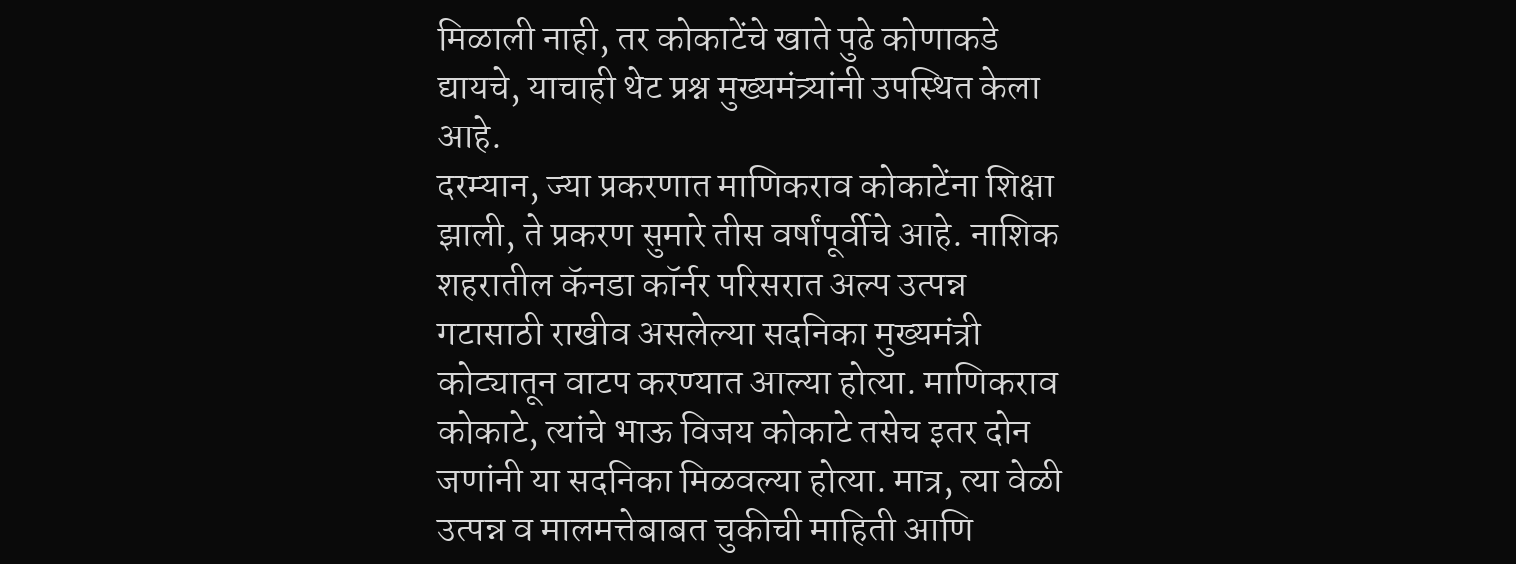मिळाली नाही, तर कोकाटेंचे खाते पुढे कोणाकडे द्यायचे, याचाही थेट प्रश्न मुख्यमंत्र्यांनी उपस्थित केला आहे.
दरम्यान, ज्या प्रकरणात माणिकराव कोकाटेंना शिक्षा झाली, ते प्रकरण सुमारे तीस वर्षांपूर्वीचे आहे. नाशिक शहरातील कॅनडा कॉर्नर परिसरात अल्प उत्पन्न गटासाठी राखीव असलेल्या सदनिका मुख्यमंत्री कोट्यातून वाटप करण्यात आल्या होत्या. माणिकराव कोकाटे, त्यांचे भाऊ विजय कोकाटे तसेच इतर दोन जणांनी या सदनिका मिळवल्या होत्या. मात्र, त्या वेळी उत्पन्न व मालमत्तेबाबत चुकीची माहिती आणि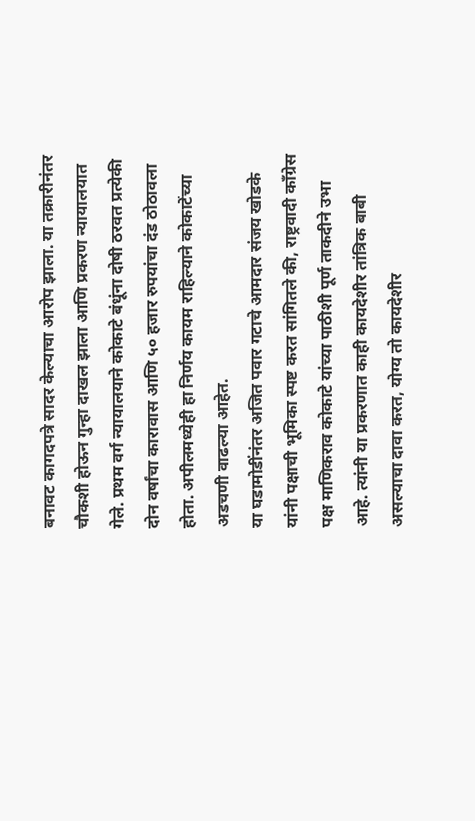बनावट कागदपत्रे सादर केल्याचा आरोप झाला. या तक्रारीनंतर चौकशी होऊन गुन्हा दाखल झाला आणि प्रकरण न्यायालयात गेले. प्रथम वर्ग न्यायालयाने कोकाटे बंधूंना दोषी ठरवत प्रत्येकी दोन वर्षांचा कारावास आणि ५० हजार रुपयांचा दंड ठोठावला होता. अपीलमध्येही हा निर्णय कायम राहिल्याने कोकाटेंच्या अडचणी वाढल्या आहेत.
या घडामोडींनंतर अजित पवार गटाचे आमदार संजय खोडके यांनी पक्षाची भूमिका स्पष्ट करत सांगितले की, राष्ट्रवादी काँग्रेस पक्ष माणिकराव कोकाटे यांच्या पाठीशी पूर्ण ताकदीने उभा आहे. त्यांनी या प्रकरणात काही कायदेशीर तांत्रिक बाबी असल्याचा दावा करत, योग्य तो कायदेशीर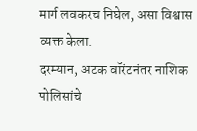मार्ग लवकरच निघेल, असा विश्वास व्यक्त केला.
दरम्यान, अटक वॉरंटनंतर नाशिक पोलिसांचे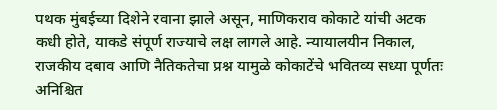पथक मुंबईच्या दिशेने रवाना झाले असून, माणिकराव कोकाटे यांची अटक कधी होते, याकडे संपूर्ण राज्याचे लक्ष लागले आहे. न्यायालयीन निकाल, राजकीय दबाव आणि नैतिकतेचा प्रश्न यामुळे कोकाटेंचे भवितव्य सध्या पूर्णतः अनिश्चित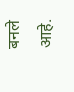बनले आहे.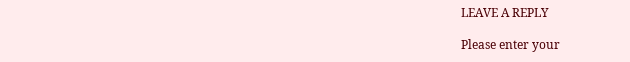LEAVE A REPLY

Please enter your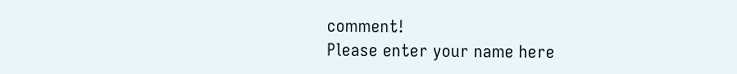comment!
Please enter your name here